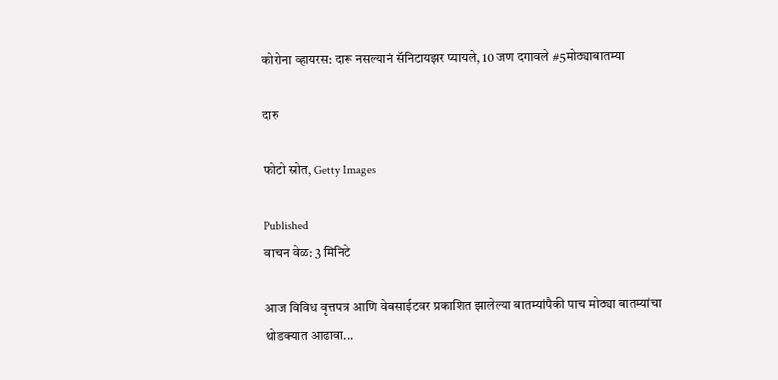कोरोना व्हायरस: दारू नसल्यानं सॅनिटायझर प्यायले, 10 जण दगावले #5मोठ्याबातम्या

दारु

फोटो स्रोत, Getty Images

Published
वाचन वेळ: 3 मिनिटे

आज विविध वृत्तपत्र आणि वेबसाईटवर प्रकाशित झालेल्या बातम्यांपैकी पाच मोठ्या बातम्यांचा थोडक्यात आढावा...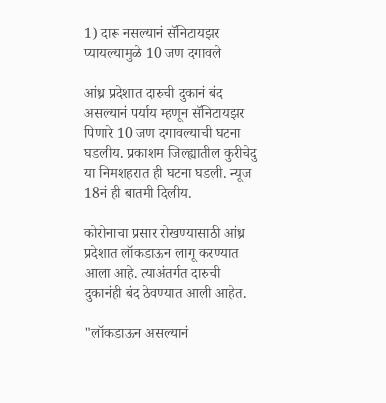1) दारू नसल्यानं सॅनिटायझर प्यायल्यामुळे 10 जण दगावले

आंध्र प्रदेशात दारुची दुकानं बंद असल्यानं पर्याय म्हणून सॅनिटायझर पिणारे 10 जण दगावल्याची घटना घडलीय. प्रकाशम जिल्ह्यातील कुरीचेदु या निमशहरात ही घटना घडली. न्यूज 18नं ही बातमी दिलीय.

कोरोनाचा प्रसार रोखण्यासाठी आंध्र प्रदेशात लॉकडाऊन लागू करण्यात आला आहे. त्याअंतर्गत दारुची दुकानंही बंद ठेवण्यात आली आहेत.

"लॉकडाऊन असल्यानं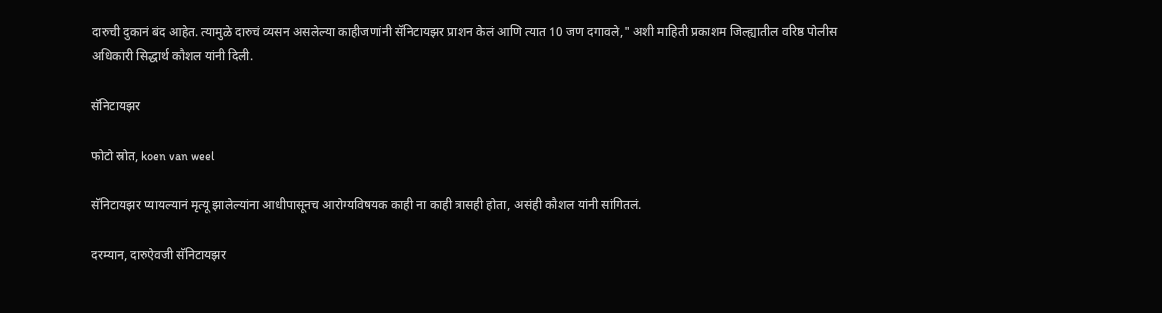दारुची दुकानं बंद आहेत. त्यामुळे दारुचं व्यसन असलेल्या काहीजणांनी सॅनिटायझर प्राशन केलं आणि त्यात 10 जण दगावले," अशी माहिती प्रकाशम जिल्ह्यातील वरिष्ठ पोलीस अधिकारी सिद्धार्थ कौशल यांनी दिली.

सॅनिटायझर

फोटो स्रोत, koen van weel

सॅनिटायझर प्यायल्यानं मृत्यू झालेल्यांना आधीपासूनच आरोग्यविषयक काही ना काही त्रासही होता, असंही कौशल यांनी सांगितलं.

दरम्यान, दारुऐवजी सॅनिटायझर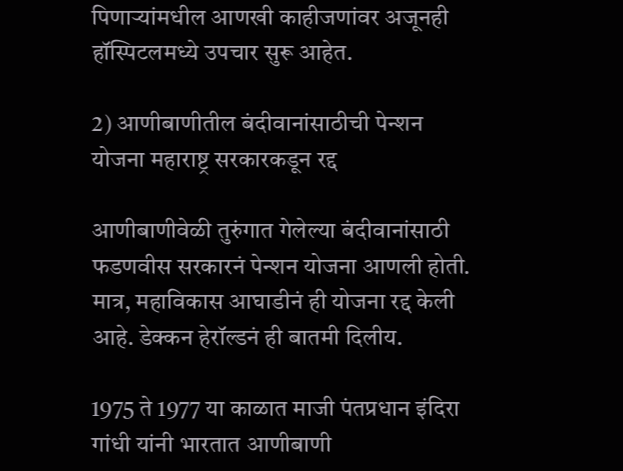पिणाऱ्यांमधील आणखी काहीजणांवर अजूनही हॉस्पिटलमध्ये उपचार सुरू आहेत.

2) आणीबाणीतील बंदीवानांसाठीची पेन्शन योजना महाराष्ट्र सरकारकडून रद्द

आणीबाणीवेळी तुरुंगात गेलेल्या बंदीवानांसाठी फडणवीस सरकारनं पेन्शन योजना आणली होती. मात्र, महाविकास आघाडीनं ही योजना रद्द केली आहे. डेक्कन हेरॉल्डनं ही बातमी दिलीय.

1975 ते 1977 या काळात माजी पंतप्रधान इंदिरा गांधी यांनी भारतात आणीबाणी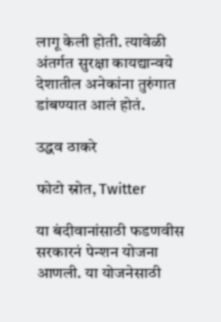लागू केली होती. त्यावेळी अंतर्गत सुरक्षा कायद्यान्वये देशातील अनेकांना तुरुंगात डांबण्यात आलं होतं.

उद्धव ठाकरे

फोटो स्रोत, Twitter

या बंदीवानांसाठी फडणवीस सरकारनं पेन्शन योजना आणली. या योजनेसाठी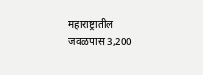महाराष्ट्रातील जवळपास 3,200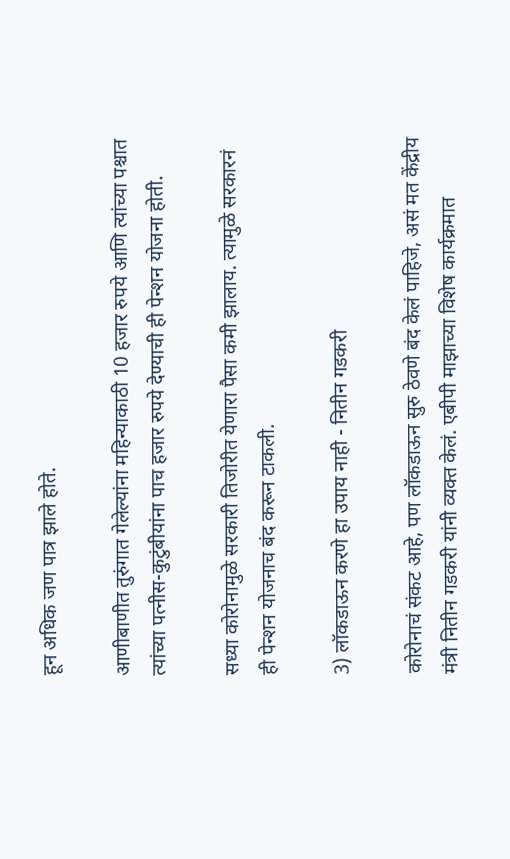हून अधिक जण पात्र झाले होते.

आणीबाणीत तुरुंगात गेलेल्यांना महिन्याकाठी 10 हजार रुपये आणि त्यांच्या पश्चात त्यांच्या पत्नीस-कुटुंबीयांना पाच हजार रुपये देण्याची ही पेन्शन योजना होती.

सध्या कोरोनामुळे सरकारी तिजोरीत येणारा पैसा कमी झालाय. त्यामुळे सरकारनं ही पेन्शन योजनाच बंद करून टाकली.

3) लॉकडाऊन करणे हा उपाय नाही - नितीन गडकरी

कोरोनाचं संकट आहे, पण लॉकडाऊन सुरु ठेवणे बंद केलं पाहिजे, असं मत केंद्रीय मंत्री नितीन गडकरी यांनी व्यक्त केलं. एबीपी माझाच्या विशेष कार्यक्रमात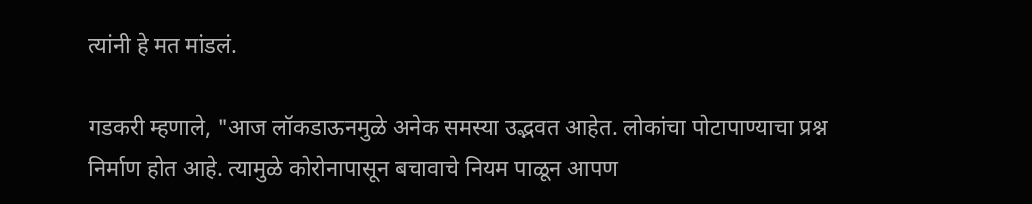त्यांनी हे मत मांडलं.

गडकरी म्हणाले, "आज लॉकडाऊनमुळे अनेक समस्या उद्भवत आहेत. लोकांचा पोटापाण्याचा प्रश्न निर्माण होत आहे. त्यामुळे कोरोनापासून बचावाचे नियम पाळून आपण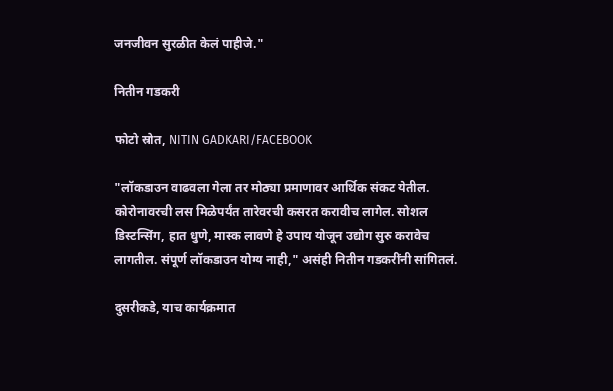जनजीवन सुरळीत केलं पाहीजे."

नितीन गडकरी

फोटो स्रोत, NITIN GADKARI/FACEBOOK

"लॉकडाउन वाढवला गेला तर मोठ्या प्रमाणावर आर्थिक संकट येतील. कोरोनावरची लस मिळेपर्यंत तारेवरची कसरत करावीच लागेल. सोशल डिस्टन्सिंग, हात धुणे, मास्क लावणे हे उपाय योजून उद्योग सुरु करावेच लागतील. संपूर्ण लॉकडाउन योग्य नाही," असंही नितीन गडकरींनी सांगितलं.

दुसरीकडे, याच कार्यक्रमात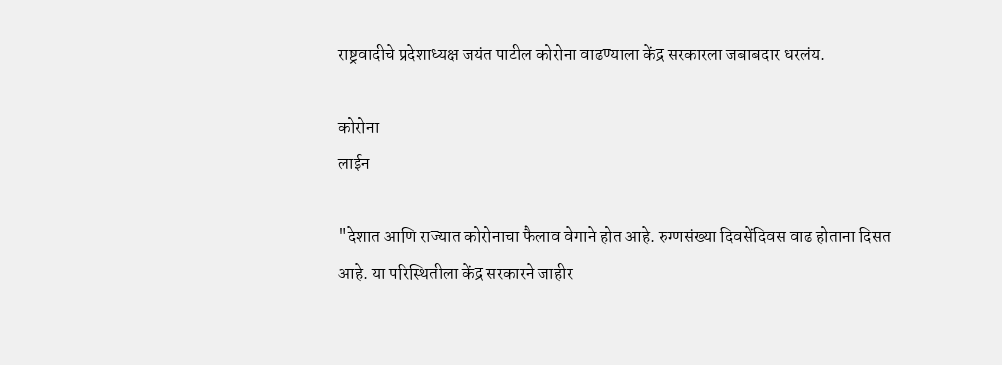राष्ट्रवादीचे प्रदेशाध्यक्ष जयंत पाटील कोरोना वाढण्याला केंद्र सरकारला जबाबदार धरलंय.

कोरोना
लाईन

"देशात आणि राज्यात कोरोनाचा फैलाव वेगाने होत आहे. रुग्णसंख्या दिवसेंदिवस वाढ होताना दिसत आहे. या परिस्थितीला केंद्र सरकारने जाहीर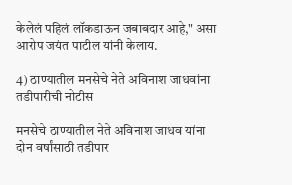केलेलं पहिलं लॉकडाऊन जबाबदार आहे," असा आरोप जयंत पाटील यांनी केलाय.

4) ठाण्यातील मनसेचे नेते अविनाश जाधवांना तडीपारीची नोटीस

मनसेचे ठाण्यातील नेते अविनाश जाधव यांना दोन वर्षांसाठी तडीपार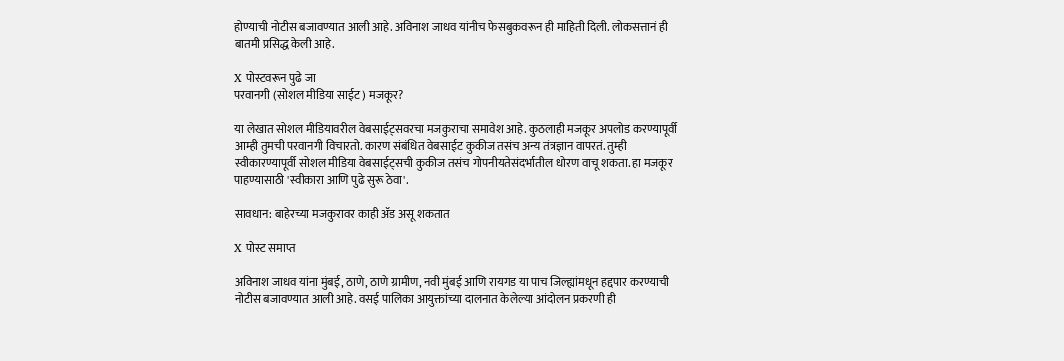होण्याची नोटीस बजावण्यात आली आहे. अविनाश जाधव यांनीच फेसबुकवरून ही माहिती दिली. लोकसत्तानं ही बातमी प्रसिद्ध केली आहे.

X पोस्टवरून पुढे जा
परवानगी (सोशल मीडिया साईट) मजकूर?

या लेखात सोशल मीडियावरील वेबसाईट्सवरचा मजकुराचा समावेश आहे. कुठलाही मजकूर अपलोड करण्यापूर्वी आम्ही तुमची परवानगी विचारतो. कारण संबंधित वेबसाईट कुकीज तसंच अन्य तंत्रज्ञान वापरतं. तुम्ही स्वीकारण्यापूर्वी सोशल मीडिया वेबसाईट्सची कुकीज तसंच गोपनीयतेसंदर्भातील धोरण वाचू शकता. हा मजकूर पाहण्यासाठी 'स्वीकारा आणि पुढे सुरू ठेवा'.

सावधान: बाहेरच्या मजकुरावर काही ॲड असू शकतात

X पोस्ट समाप्त

अविनाश जाधव यांना मुंबई, ठाणे, ठाणे ग्रामीण, नवी मुंबई आणि रायगड या पाच जिल्ह्यांमधून हद्दपार करण्याची नोटीस बजावण्यात आली आहे. वसई पालिका आयुक्तांच्या दालनात केलेल्या आंदोलन प्रकरणी ही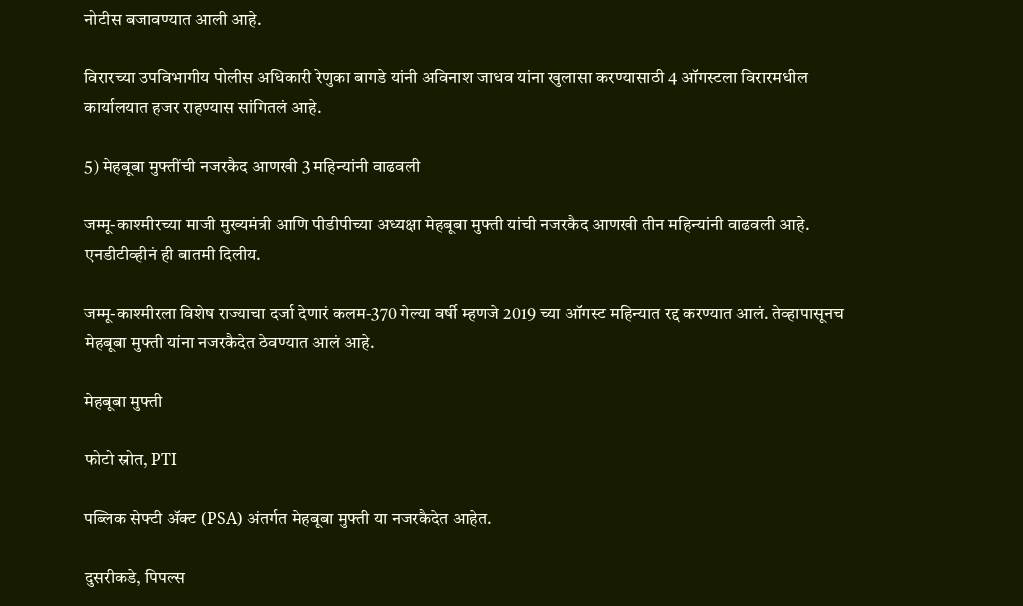नोटीस बजावण्यात आली आहे.

विरारच्या उपविभागीय पोलीस अधिकारी रेणुका बागडे यांनी अविनाश जाधव यांना खुलासा करण्यासाठी 4 ऑगस्टला विरारमधील कार्यालयात हजर राहण्यास सांगितलं आहे.

5) मेहबूबा मुफ्तींची नजरकैद आणखी 3 महिन्यांनी वाढवली

जम्मू-काश्मीरच्या माजी मुख्यमंत्री आणि पीडीपीच्या अध्यक्षा मेहबूबा मुफ्ती यांची नजरकैद आणखी तीन महिन्यांनी वाढवली आहे. एनडीटीव्हीनं ही बातमी दिलीय.

जम्मू-काश्मीरला विशेष राज्याचा दर्जा देणारं कलम-370 गेल्या वर्षी म्हणजे 2019 च्या ऑगस्ट महिन्यात रद्द करण्यात आलं. तेव्हापासूनच मेहबूबा मुफ्ती यांना नजरकैदेत ठेवण्यात आलं आहे.

मेहबूबा मुफ्ती

फोटो स्रोत, PTI

पब्लिक सेफ्टी ॲक्ट (PSA) अंतर्गत मेहबूबा मुफ्ती या नजरकैदेत आहेत.

दुसरीकडे, पिपल्स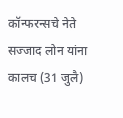कॉन्फरन्सचे नेते सज्जाद लोन यांना कालच (31 जुलै)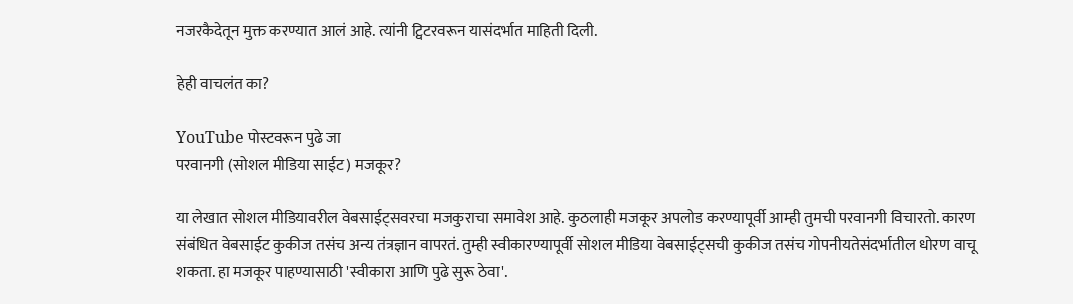नजरकैदेतून मुक्त करण्यात आलं आहे. त्यांनी ट्विटरवरून यासंदर्भात माहिती दिली.

हेही वाचलंत का?

YouTube पोस्टवरून पुढे जा
परवानगी (सोशल मीडिया साईट) मजकूर?

या लेखात सोशल मीडियावरील वेबसाईट्सवरचा मजकुराचा समावेश आहे. कुठलाही मजकूर अपलोड करण्यापूर्वी आम्ही तुमची परवानगी विचारतो. कारण संबंधित वेबसाईट कुकीज तसंच अन्य तंत्रज्ञान वापरतं. तुम्ही स्वीकारण्यापूर्वी सोशल मीडिया वेबसाईट्सची कुकीज तसंच गोपनीयतेसंदर्भातील धोरण वाचू शकता. हा मजकूर पाहण्यासाठी 'स्वीकारा आणि पुढे सुरू ठेवा'.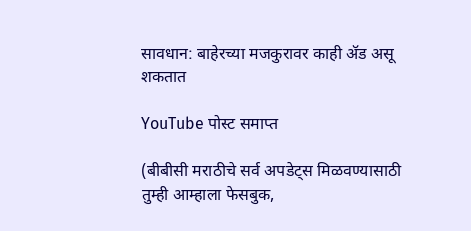सावधान: बाहेरच्या मजकुरावर काही ॲड असू शकतात

YouTube पोस्ट समाप्त

(बीबीसी मराठीचे सर्व अपडेट्स मिळवण्यासाठी तुम्ही आम्हाला फेसबुक,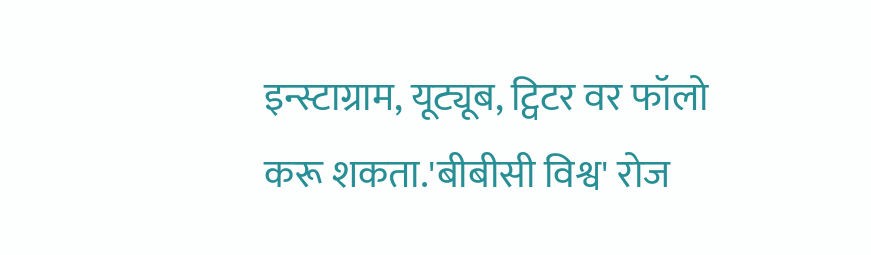इन्स्टाग्राम, यूट्यूब, ट्विटर वर फॉलो करू शकता.'बीबीसी विश्व' रोज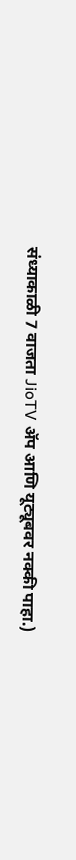संध्याकाळी 7 वाजता JioTV ॲप आणि यूट्यूबवर नक्की पाहा.)